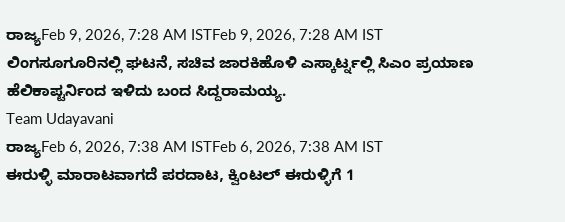ರಾಜ್ಯFeb 9, 2026, 7:28 AM ISTFeb 9, 2026, 7:28 AM IST
ಲಿಂಗಸೂಗೂರಿನಲ್ಲಿ ಘಟನೆ, ಸಚಿವ ಜಾರಕಿಹೊಳಿ ಎಸ್ಕಾರ್ಟ್ನಲ್ಲಿ ಸಿಎಂ ಪ್ರಯಾಣ
ಹೆಲಿಕಾಪ್ಟರ್ನಿಂದ ಇಳಿದು ಬಂದ ಸಿದ್ದರಾಮಯ್ಯ.
Team Udayavani
ರಾಜ್ಯFeb 6, 2026, 7:38 AM ISTFeb 6, 2026, 7:38 AM IST
ಈರುಳ್ಳಿ ಮಾರಾಟವಾಗದೆ ಪರದಾಟ, ಕ್ವಿಂಟಲ್ ಈರುಳ್ಳಿಗೆ 1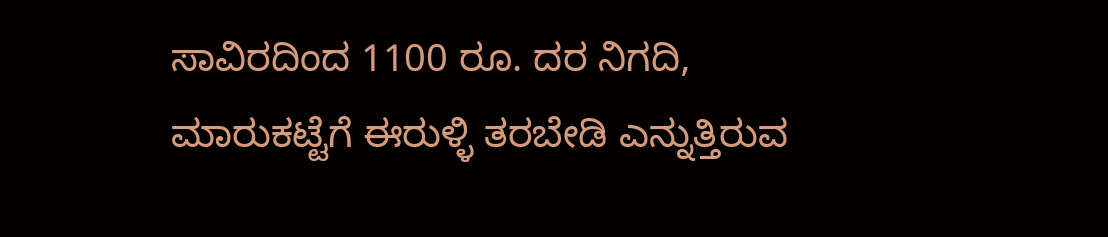ಸಾವಿರದಿಂದ 1100 ರೂ. ದರ ನಿಗದಿ, ಮಾರುಕಟ್ಟೆಗೆ ಈರುಳ್ಳಿ ತರಬೇಡಿ ಎನ್ನುತ್ತಿರುವ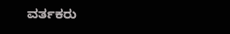ವರ್ತಕರು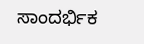ಸಾಂದರ್ಭಿಕ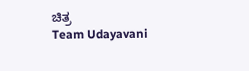ಚಿತ್ರ
Team Udayavani